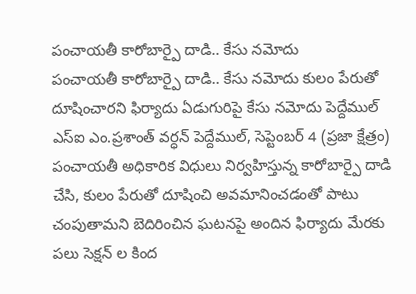పంచాయతీ కారోబార్పై దాడి.. కేసు నమోదు
పంచాయతీ కారోబార్పై దాడి.. కేసు నమోదు కులం పేరుతో దూషించారని ఫిర్యాదు ఏడుగురిపై కేసు నమోదు పెద్దేముల్ ఎస్ఐ ఎం.ప్రశాంత్ వర్ధన్ పెద్దేముల్, సెప్టెంబర్ 4 (ప్రజా క్షేత్రం) పంచాయతీ అధికారిక విధులు నిర్వహిస్తున్న కారోబార్పై దాడి చేసి, కులం పేరుతో దూషించి అవమానించడంతో పాటు చంపుతామని బెదిరించిన ఘటనపై అందిన ఫిర్యాదు మేరకు పలు సెక్షన్ ల కింద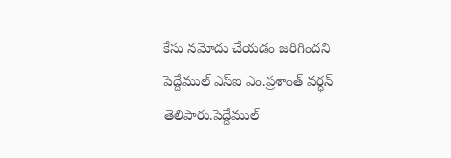కేసు నమోదు చేయడం జరిగిందని పెద్దేముల్ ఎస్ఐ ఎం.ప్రశాంత్ వర్ధన్ తెలిపారు.పెద్దేముల్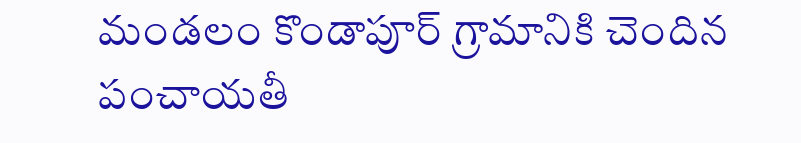మండలం కొండాపూర్ గ్రామానికి చెందిన పంచాయతీ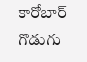కారోబార్ గొడుగు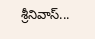శ్రీనివాస్...